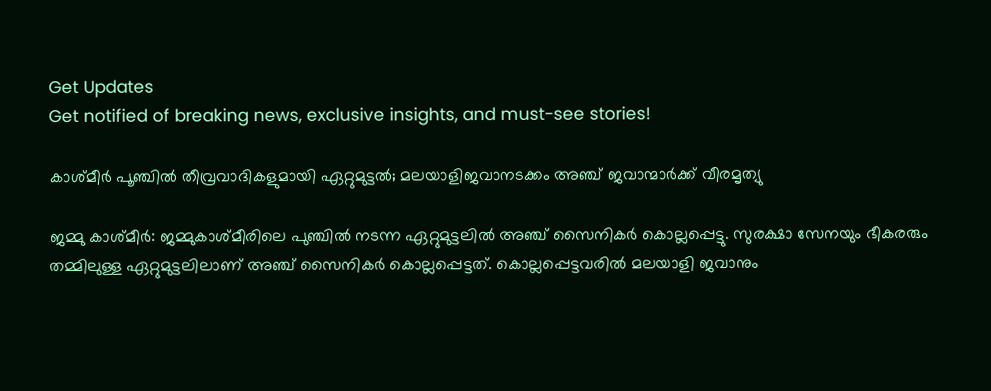Get Updates
Get notified of breaking news, exclusive insights, and must-see stories!

കാശ്മീര്‍ പൂഞ്ചില്‍ തീവ്രവാദികളുമായി ഏറ്റുമുട്ടല്‍; മലയാളിജവാനടക്കം അഞ്ച് ജവാന്മാര്‍ക്ക്‌ വീരമൃത്യു

ജമ്മു കാശ്മീര്‍: ജമ്മുകാശ്മീരിലെ പുഞ്ചില്‍ നടന്ന ഏറ്റുമുട്ടലില്‍ അഞ്ച് സൈനികര്‍ കൊല്ലപ്പെട്ടു. സുരക്ഷാ സേനയും ഭീകരരും തമ്മിലുള്ള ഏറ്റുമുട്ടലിലാണ് അഞ്ച് സൈനികര്‍ കൊല്ലപ്പെട്ടത്. കൊല്ലപ്പെട്ടവരില്‍ മലയാളി ജവാനും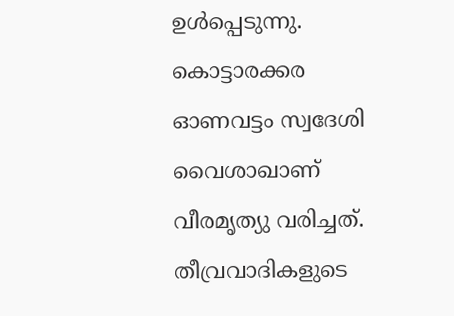ഉള്‍പ്പെടുന്നു. കൊട്ടാരക്കര ഓണവട്ടം സ്വദേശി വൈശാഖാണ് വീരമൃത്യു വരിച്ചത്. തീവ്രവാദികളുടെ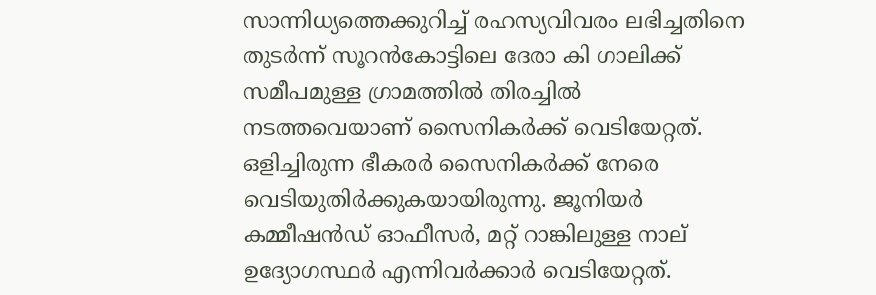സാന്നിധ്യത്തെക്കുറിച്ച് രഹസ്യവിവരം ലഭിച്ചതിനെ തുടര്‍ന്ന് സൂറന്‍കോട്ടിലെ ദേരാ കി ഗാലിക്ക് സമീപമുള്ള ഗ്രാമത്തില്‍ തിരച്ചില്‍ നടത്തവെയാണ് സൈനികര്‍ക്ക് വെടിയേറ്റത്. ഒളിച്ചിരുന്ന ഭീകരര്‍ സൈനികര്‍ക്ക് നേരെ വെടിയുതിര്‍ക്കുകയായിരുന്നു. ജൂനിയര്‍ കമ്മീഷന്‍ഡ് ഓഫീസര്‍, മറ്റ് റാങ്കിലുള്ള നാല് ഉദ്യോഗസ്ഥര്‍ എന്നിവര്‍ക്കാര്‍ വെടിയേറ്റത്.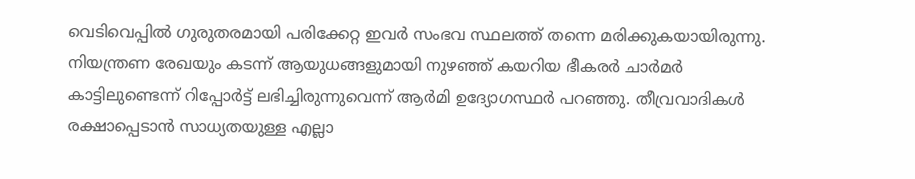വെടിവെപ്പില്‍ ഗുരുതരമായി പരിക്കേറ്റ ഇവര്‍ സംഭവ സ്ഥലത്ത് തന്നെ മരിക്കുകയായിരുന്നു. നിയന്ത്രണ രേഖയും കടന്ന് ആയുധങ്ങളുമായി നുഴഞ്ഞ് കയറിയ ഭീകരര്‍ ചാര്‍മര്‍ കാട്ടിലുണ്ടെന്ന് റിപ്പോര്‍ട്ട് ലഭിച്ചിരുന്നുവെന്ന് ആര്‍മി ഉദ്യോഗസ്ഥര്‍ പറഞ്ഞു. തീവ്രവാദികള്‍ രക്ഷാപ്പെടാന്‍ സാധ്യതയുള്ള എല്ലാ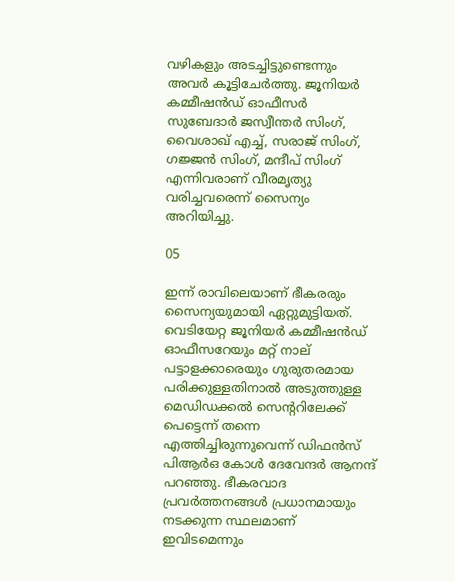വഴികളും അടച്ചിട്ടുണ്ടെന്നും അവര്‍ കൂട്ടിചേര്‍ത്തു. ജൂനിയര്‍ കമ്മീഷന്‍ഡ് ഓഫീസര്‍ സുബേദാര്‍ ജസ്വീന്തര്‍ സിംഗ്, വൈശാഖ് എച്ച്, സരാജ് സിംഗ്, ഗജ്ജന്‍ സിംഗ്, മന്ദീപ് സിംഗ് എന്നിവരാണ് വീരമൃത്യു വരിച്ചവരെന്ന് സൈന്യം അറിയിച്ചു.

05

ഇന്ന് രാവിലെയാണ് ഭീകരരും സൈന്യയുമായി ഏറ്റുമുട്ടിയത്. വെടിയേറ്റ ജൂനിയര്‍ കമ്മീഷന്‍ഡ് ഓഫീസറേയും മറ്റ് നാല് പട്ടാളക്കാരെയും ഗുരുതരമായ പരിക്കുള്ളതിനാല്‍ അടുത്തുള്ള മെഡിഡക്കല്‍ സെന്ററിലേക്ക് പെട്ടെന്ന് തന്നെ എത്തിച്ചിരുന്നുവെന്ന് ഡിഫന്‍സ് പിആര്‍ഒ കോള്‍ ദേവേന്ദര്‍ ആനന്ദ് പറഞ്ഞു. ഭീകരവാദ പ്രവര്‍ത്തനങ്ങള്‍ പ്രധാനമായും നടക്കുന്ന സ്ഥലമാണ് ഇവിടമെന്നും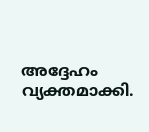അദ്ദേഹം വ്യക്തമാക്കി.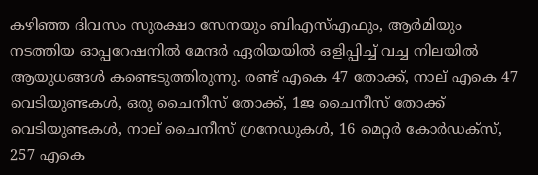കഴിഞ്ഞ ദിവസം സുരക്ഷാ സേനയും ബിഎസ്എഫും, ആര്‍മിയും നടത്തിയ ഓപ്പറേഷനില്‍ മേന്ദര്‍ ഏരിയയില്‍ ഒളിപ്പിച്ച് വച്ച നിലയില്‍ ആയുധങ്ങള്‍ കണ്ടെടുത്തിരുന്നു. രണ്ട് എകെ 47 തോക്ക്, നാല് എകെ 47 വെടിയുണ്ടകള്‍, ഒരു ചൈനീസ് തോക്ക്, 1ജ ചൈനീസ് തോക്ക് വെടിയുണ്ടകള്‍, നാല് ചൈനീസ് ഗ്രനേഡുകള്‍, 16 മെറ്റര്‍ കോര്‍ഡക്‌സ്, 257 എകെ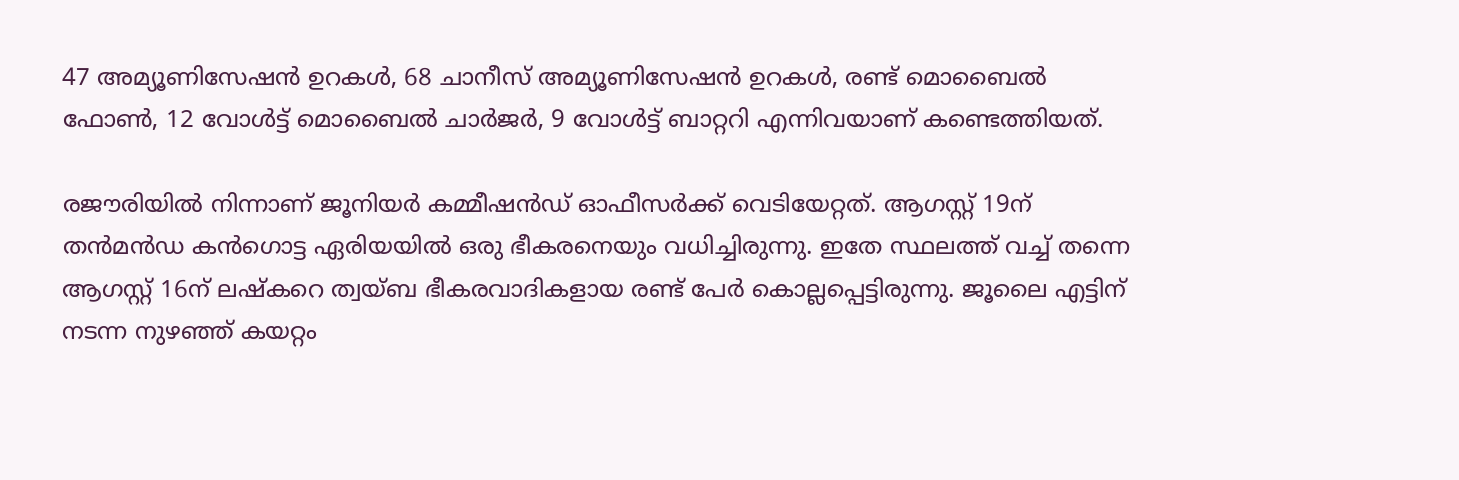47 അമ്യൂണിസേഷന്‍ ഉറകള്‍, 68 ചാനീസ് അമ്യൂണിസേഷന്‍ ഉറകള്‍, രണ്ട് മൊബൈല്‍ ഫോണ്‍, 12 വോള്‍ട്ട് മൊബൈല്‍ ചാര്‍ജര്‍, 9 വോള്‍ട്ട് ബാറ്ററി എന്നിവയാണ് കണ്ടെത്തിയത്.

രജൗരിയില്‍ നിന്നാണ് ജൂനിയര്‍ കമ്മീഷന്‍ഡ് ഓഫീസര്‍ക്ക് വെടിയേറ്റത്. ആഗസ്റ്റ് 19ന് തന്‍മന്‍ഡ കന്‍ഗൊട്ട ഏരിയയില്‍ ഒരു ഭീകരനെയും വധിച്ചിരുന്നു. ഇതേ സ്ഥലത്ത് വച്ച് തന്നെ ആഗസ്റ്റ് 16ന് ലഷ്‌കറെ ത്വയ്ബ ഭീകരവാദികളായ രണ്ട് പേര്‍ കൊല്ലപ്പെട്ടിരുന്നു. ജൂലൈ എട്ടിന് നടന്ന നുഴഞ്ഞ് കയറ്റം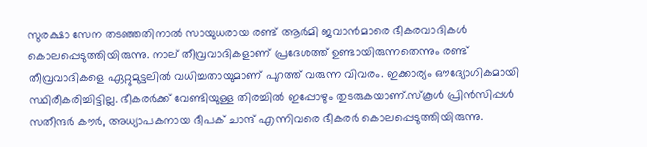സുരക്ഷാ സേന തടഞ്ഞതിനാല്‍ സായുധരായ രണ്ട് ആര്‍മി ജവാന്‍മാരെ ഭീകരവാദികള്‍ കൊലപ്പെടുത്തിയിരുന്നു. നാല് തീവ്രവാദികളാണ് പ്രദേശത്ത് ഉണ്ടായിരുന്നതെന്നും രണ്ട് തീവ്രവാദികളെ ഏറ്റുമുട്ടലില്‍ വധിച്ചതായുമാണ് പുറത്ത് വരുന്ന വിവരം. ഇക്കാര്യം ഔദ്യോഗികമായി സ്ഥിരീകരിച്ചിട്ടില്ല. ഭീകരര്‍ക്ക് വേണ്ടിയുള്ള തിരച്ചില്‍ ഇപ്പോഴും തുടരുകയാണ്.സ്‌കൂള്‍ പ്രിന്‍സിപ്പള്‍ സതീന്ദര്‍ കൗര്‍, അധ്യാപകനായ ദീപക് ചാന്ദ് എന്നിവരെ ഭീകരര്‍ കൊലപ്പെടുത്തിയിരുന്നു.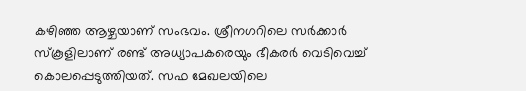കഴിഞ്ഞ ആഴ്ചയാണ് സംഭവം. ശ്രീനഗറിലെ സര്‍ക്കാര്‍ സ്‌കൂളിലാണ് രണ്ട് അധ്യാപകരെയും ഭീകരര്‍ വെടിവെച്ച് കൊലപ്പെടുത്തിയത്. സഫ മേഖലയിലെ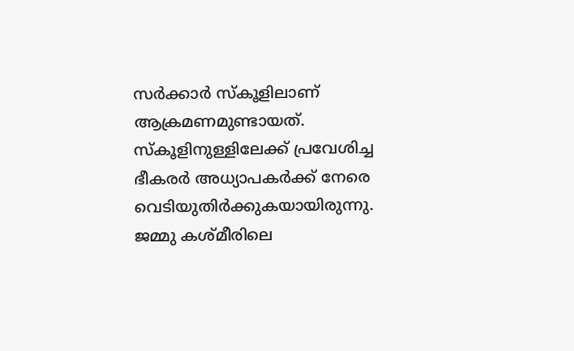സര്‍ക്കാര്‍ സ്‌കൂളിലാണ് ആക്രമണമുണ്ടായത്. സ്‌കൂളിനുള്ളിലേക്ക് പ്രവേശിച്ച ഭീകരര്‍ അധ്യാപകര്‍ക്ക് നേരെ വെടിയുതിര്‍ക്കുകയായിരുന്നു.
ജമ്മു കശ്മീരിലെ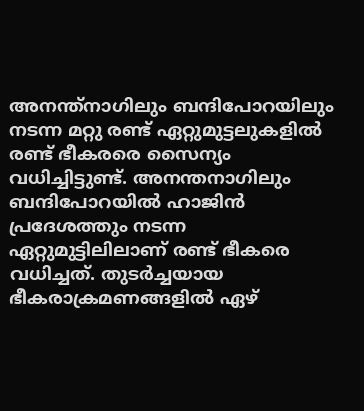അനന്ത്‌നാഗിലും ബന്ദിപോറയിലും നടന്ന മറ്റു രണ്ട് ഏറ്റുമുട്ടലുകളില്‍ രണ്ട് ഭീകരരെ സൈന്യം വധിച്ചിട്ടുണ്ട്. അനന്തനാഗിലും ബന്ദിപോറയില്‍ ഹാജിന്‍ പ്രദേശത്തും നടന്ന ഏറ്റുമുട്ടിലിലാണ് രണ്ട് ഭീകരെ വധിച്ചത്. തുടര്‍ച്ചയായ ഭീകരാക്രമണങ്ങളില്‍ ഏഴ്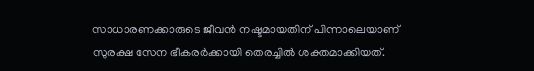സാധാരണക്കാരുടെ ജീവന്‍ നഷ്ടമായതിന് പിന്നാലെയാണ് സുരക്ഷ സേന ഭീകരര്‍ക്കായി തെരച്ചില്‍ ശക്തമാക്കിയത്.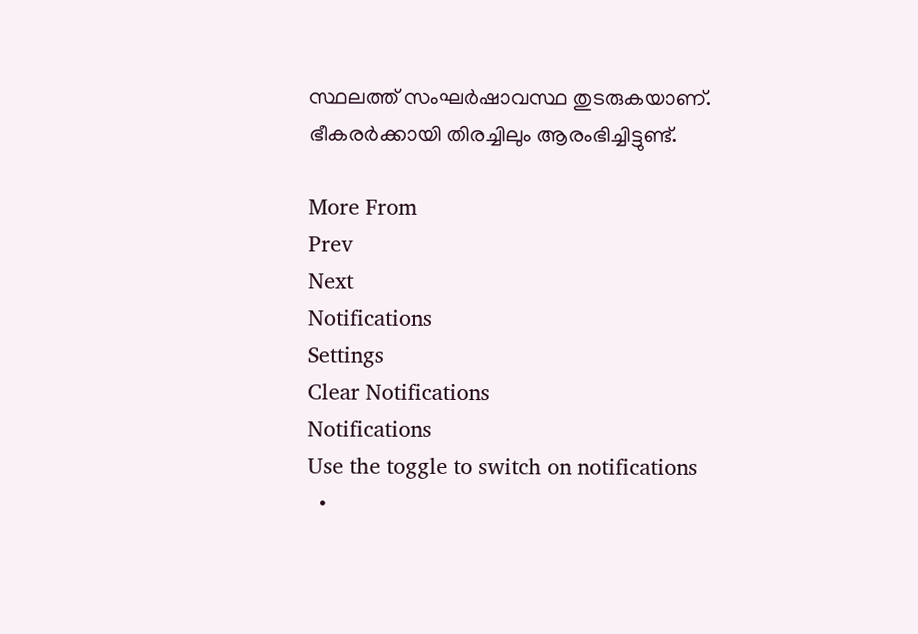സ്ഥലത്ത് സംഘര്‍ഷാവസ്ഥ തുടരുകയാണ്. ഭീകരര്‍ക്കായി തിരച്ചിലും ആരംഭിച്ചിട്ടുണ്ട്.

More From
Prev
Next
Notifications
Settings
Clear Notifications
Notifications
Use the toggle to switch on notifications
  •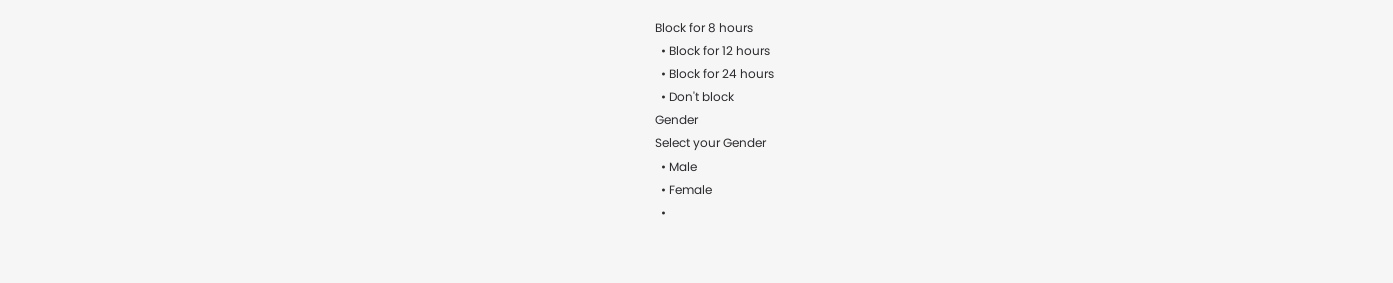Block for 8 hours
  • Block for 12 hours
  • Block for 24 hours
  • Don't block
Gender
Select your Gender
  • Male
  • Female
  •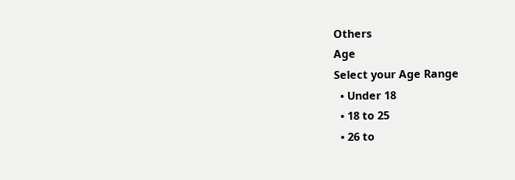Others
Age
Select your Age Range
  • Under 18
  • 18 to 25
  • 26 to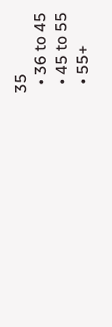35
  • 36 to 45
  • 45 to 55
  • 55+